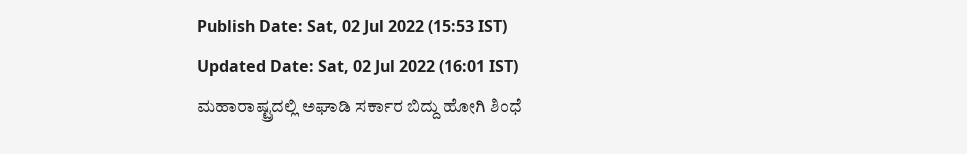Publish Date: Sat, 02 Jul 2022 (15:53 IST)
Updated Date: Sat, 02 Jul 2022 (16:01 IST)
ಮಹಾರಾಷ್ಟ್ರದಲ್ಲಿ ಅಘಾಡಿ ಸರ್ಕಾರ ಬಿದ್ದು ಹೋಗಿ ಶಿಂಧೆ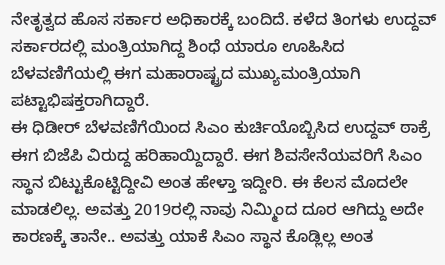ನೇತೃತ್ವದ ಹೊಸ ಸರ್ಕಾರ ಅಧಿಕಾರಕ್ಕೆ ಬಂದಿದೆ. ಕಳೆದ ತಿಂಗಳು ಉದ್ದವ್ ಸರ್ಕಾರದಲ್ಲಿ ಮಂತ್ರಿಯಾಗಿದ್ದ ಶಿಂಧೆ ಯಾರೂ ಊಹಿಸಿದ ಬೆಳವಣಿಗೆಯಲ್ಲಿ ಈಗ ಮಹಾರಾಷ್ಟ್ರದ ಮುಖ್ಯಮಂತ್ರಿಯಾಗಿ ಪಟ್ಟಾಭಿಷಕ್ತರಾಗಿದ್ದಾರೆ.
ಈ ಧಿಡೀರ್ ಬೆಳವಣಿಗೆಯಿಂದ ಸಿಎಂ ಕುರ್ಚಿಯೊಬ್ಬಿಸಿದ ಉದ್ದವ್ ಠಾಕ್ರೆ ಈಗ ಬಿಜೆಪಿ ವಿರುದ್ದ ಹರಿಹಾಯ್ದಿದ್ದಾರೆ. ಈಗ ಶಿವಸೇನೆಯವರಿಗೆ ಸಿಎಂ ಸ್ಥಾನ ಬಿಟ್ಟುಕೊಟ್ಟಿದ್ದೀವಿ ಅಂತ ಹೇಳ್ತಾ ಇದ್ದೀರಿ. ಈ ಕೆಲಸ ಮೊದಲೇ ಮಾಡಲಿಲ್ಲ. ಅವತ್ತು 2019ರಲ್ಲಿ ನಾವು ನಿಮ್ಮಿಂದ ದೂರ ಆಗಿದ್ದು ಅದೇ ಕಾರಣಕ್ಕೆ ತಾನೇ.. ಅವತ್ತು ಯಾಕೆ ಸಿಎಂ ಸ್ಥಾನ ಕೊಡ್ಲಿಲ್ಲ ಅಂತ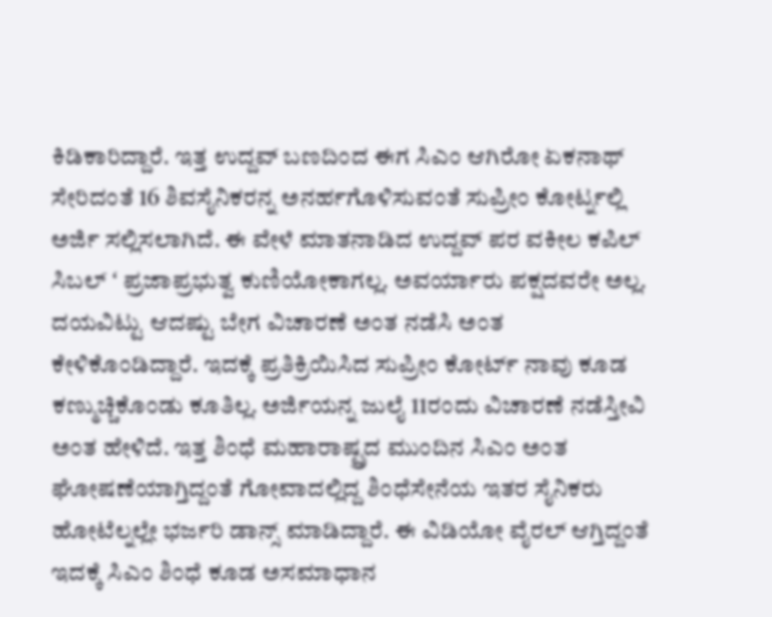ಕಿಡಿಕಾರಿದ್ದಾರೆ. ಇತ್ತ ಉದ್ದವ್ ಬಣದಿಂದ ಈಗ ಸಿಎಂ ಆಗಿರೋ ಏಕನಾಥ್ ಸೇರಿದಂತೆ 16 ಶಿವಸೈನಿಕರನ್ನ ಅನರ್ಹಗೊಳಿಸುವಂತೆ ಸುಪ್ರೀಂ ಕೋರ್ಟ್ನಲ್ಲಿ ಅರ್ಜಿ ಸಲ್ಲಿಸಲಾಗಿದೆ. ಈ ವೇಳೆ ಮಾತನಾಡಿದ ಉದ್ದವ್ ಪರ ವಕೀಲ ಕಪಿಲ್ ಸಿಬಲ್ ʻ ಪ್ರಜಾಪ್ರಭುತ್ವ ಕುಣಿಯೋಕಾಗಲ್ಲ. ಅವರ್ಯಾರು ಪಕ್ಷದವರೇ ಅಲ್ಲ. ದಯವಿಟ್ಟು ಆದಷ್ಟು ಬೇಗ ವಿಚಾರಣೆ ಅಂತ ನಡೆಸಿ ಅಂತ ಕೇಳಿಕೊಂಡಿದ್ದಾರೆ. ಇದಕ್ಕೆ ಪ್ರತಿಕ್ರಿಯಿಸಿದ ಸುಪ್ರೀಂ ಕೋರ್ಟ್ ನಾವು ಕೂಡ ಕಣ್ಮುಚ್ಚಿಕೊಂಡು ಕೂತಿಲ್ಲ. ಅರ್ಜಿಯನ್ನ ಜುಲೈ 11ರಂದು ವಿಚಾರಣೆ ನಡೆಸ್ತೀವಿ ಅಂತ ಹೇಳಿದೆ. ಇತ್ತ ಶಿಂಧೆ ಮಹಾರಾಷ್ಟ್ರದ ಮುಂದಿನ ಸಿಎಂ ಅಂತ ಘೋಷಣೆಯಾಗ್ತಿದ್ದಂತೆ ಗೋವಾದಲ್ಲಿದ್ದ ಶಿಂಧೆಸೇನೆಯ ಇತರ ಸೈನಿಕರು ಹೋಟೆಲ್ನಲ್ಲೇ ಭರ್ಜರಿ ಡಾನ್ಸ್ ಮಾಡಿದ್ದಾರೆ. ಈ ವಿಡಿಯೋ ವೈರಲ್ ಆಗ್ತಿದ್ದಂತೆ ಇದಕ್ಕೆ ಸಿಎಂ ಶಿಂಧೆ ಕೂಡ ಅಸಮಾಧಾನ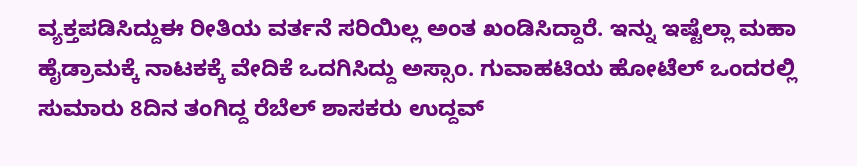ವ್ಯಕ್ತಪಡಿಸಿದ್ದುಈ ರೀತಿಯ ವರ್ತನೆ ಸರಿಯಿಲ್ಲ ಅಂತ ಖಂಡಿಸಿದ್ದಾರೆ. ಇನ್ನು ಇಷ್ಟೆಲ್ಲಾ ಮಹಾ ಹೈಡ್ರಾಮಕ್ಕೆ ನಾಟಕಕ್ಕೆ ವೇದಿಕೆ ಒದಗಿಸಿದ್ದು ಅಸ್ಸಾಂ. ಗುವಾಹಟಿಯ ಹೋಟೆಲ್ ಒಂದರಲ್ಲಿ ಸುಮಾರು 8ದಿನ ತಂಗಿದ್ದ ರೆಬೆಲ್ ಶಾಸಕರು ಉದ್ದವ್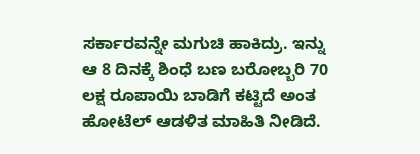ಸರ್ಕಾರವನ್ನೇ ಮಗುಚಿ ಹಾಕಿದ್ರು. ಇನ್ನು ಆ 8 ದಿನಕ್ಕೆ ಶಿಂಧೆ ಬಣ ಬರೋಬ್ಬರಿ 70 ಲಕ್ಷ ರೂಪಾಯಿ ಬಾಡಿಗೆ ಕಟ್ಟಿದೆ ಅಂತ ಹೋಟೆಲ್ ಆಡಳಿತ ಮಾಹಿತಿ ನೀಡಿದೆ.